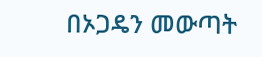በኦጋዴን መውጣት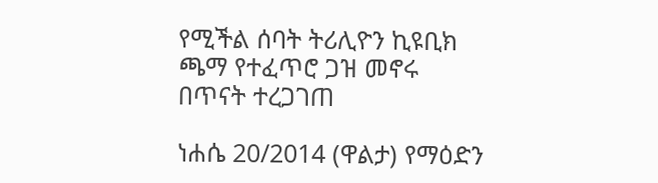የሚችል ሰባት ትሪሊዮን ኪዩቢክ ጫማ የተፈጥሮ ጋዝ መኖሩ በጥናት ተረጋገጠ

ነሐሴ 20/2014 (ዋልታ) የማዕድን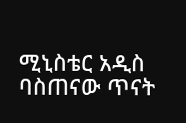ሚኒስቴር አዲስ ባስጠናው ጥናት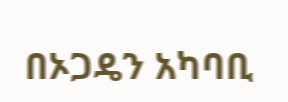በኦጋዴን አካባቢ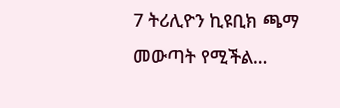7 ትሪሊዮን ኪዩቢክ ጫማ መውጣት የሚችል…